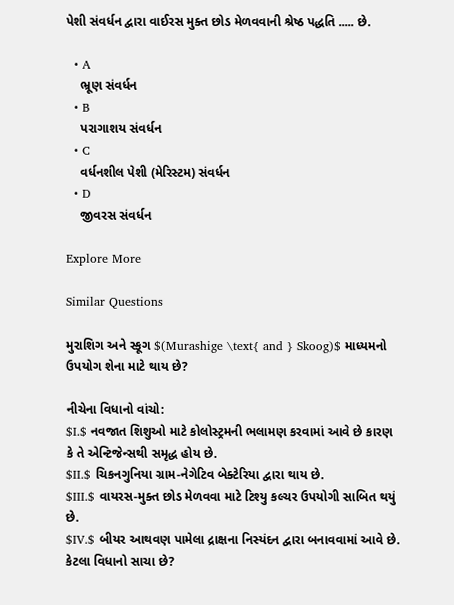પેશી સંવર્ધન દ્વારા વાઈરસ મુક્ત છોડ મેળવવાની શ્રેષ્ઠ પદ્ધતિ ..... છે.

  • A
    ભ્રૂણ સંવર્ધન
  • B
    પરાગાશય સંવર્ધન
  • C
    વર્ધનશીલ પેશી (મેરિસ્ટમ) સંવર્ધન
  • D
    જીવરસ સંવર્ધન

Explore More

Similar Questions

મુરાશિગ અને સ્કૂગ $(Murashige \text{ and } Skoog)$ માધ્યમનો ઉપયોગ શેના માટે થાય છે?

નીચેના વિધાનો વાંચો:
$I.$ નવજાત શિશુઓ માટે કોલોસ્ટ્રમની ભલામણ કરવામાં આવે છે કારણ કે તે એન્ટિજેન્સથી સમૃદ્ધ હોય છે.
$II.$ ચિકનગુનિયા ગ્રામ-નેગેટિવ બેક્ટેરિયા દ્વારા થાય છે.
$III.$ વાયરસ-મુક્ત છોડ મેળવવા માટે ટિશ્યુ કલ્ચર ઉપયોગી સાબિત થયું છે.
$IV.$ બીયર આથવણ પામેલા દ્રાક્ષના નિસ્યંદન દ્વારા બનાવવામાં આવે છે.
કેટલા વિધાનો સાચા છે?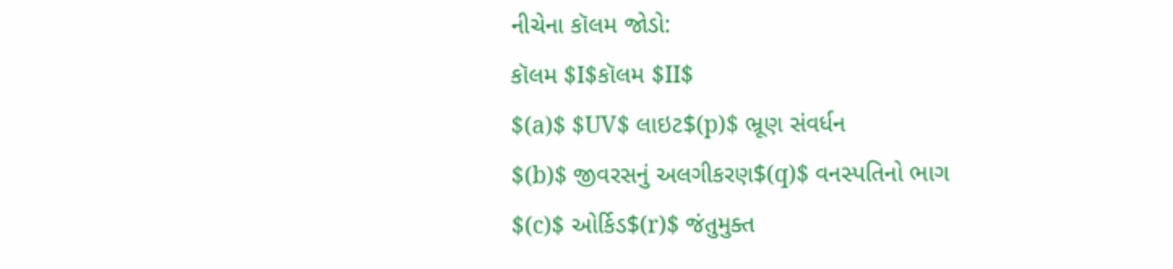નીચેના કૉલમ જોડો:
કૉલમ $I$કૉલમ $II$
$(a)$ $UV$ લાઇટ$(p)$ ભ્રૂણ સંવર્ધન
$(b)$ જીવરસનું અલગીકરણ$(q)$ વનસ્પતિનો ભાગ
$(c)$ ઓર્કિડ$(r)$ જંતુમુક્ત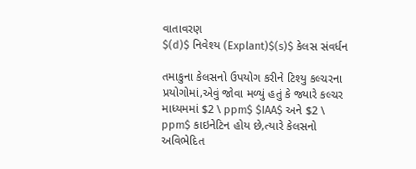વાતાવરણ
$(d)$ નિવેશ્ય (Explant)$(s)$ કેલસ સંવર્ધન

તમાકુના કેલસનો ઉપયોગ કરીને ટિશ્યુ કલ્ચરના પ્રયોગોમાં,એવું જોવા મળ્યું હતું કે જ્યારે કલ્ચર માધ્યમમાં $2 \ ppm$ $IAA$ અને $2 \ ppm$ કાઇનેટિન હોય છે,ત્યારે કેલસનો અવિભેદિત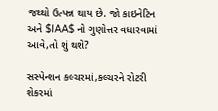જથ્થો ઉત્પન્ન થાય છે. જો કાઇનેટિન અને $IAA$ નો ગુણોત્તર વધારવામાં આવે,તો શું થશે?

સસ્પેન્શન કલ્ચરમાં,કલ્ચરને રોટરી શેકરમાં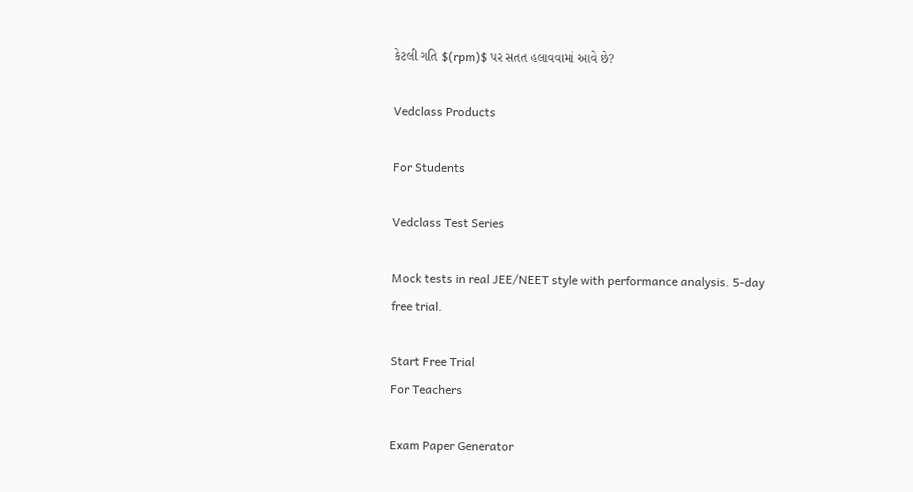કેટલી ગતિ $(rpm)$ પર સતત હલાવવામાં આવે છે?

Vedclass Products

For Students

Vedclass Test Series

Mock tests in real JEE/NEET style with performance analysis. 5-day free trial.

Start Free Trial
For Teachers

Exam Paper Generator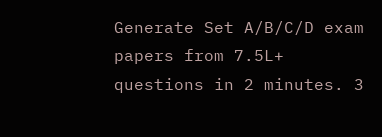Generate Set A/B/C/D exam papers from 7.5L+ questions in 2 minutes. 3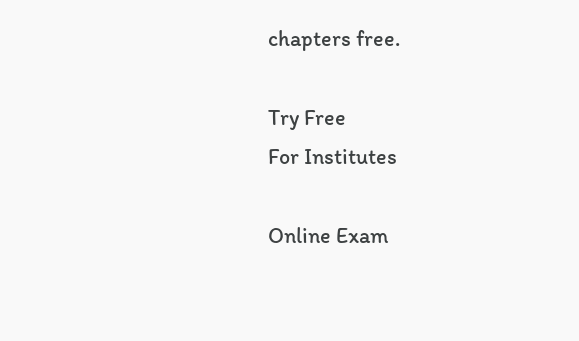chapters free.

Try Free
For Institutes

Online Exam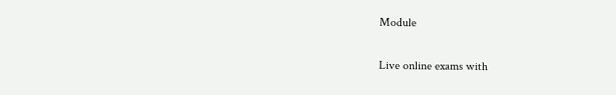Module

Live online exams with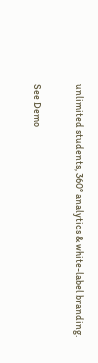unlimited students, 360° analytics & white-label branding.

See Demo